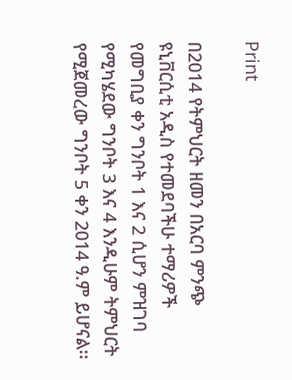Print

በ2014 የትምህርት ዘመን በአርባ ምንጭ ዩኒቨርሲቲ አዲስ የተመደባችሁ ተማሪዎች የመግቢያ ቀን ግንቦት 1 እና 2 ሲሆን ምዝገባ የሚካሄደው ግንቦት 3 እና 4 እንዲሁም ትምህርት የሚጀመረው ግንቦት 5 ቀን 2014 ዓ.ም ይሆናል፡፡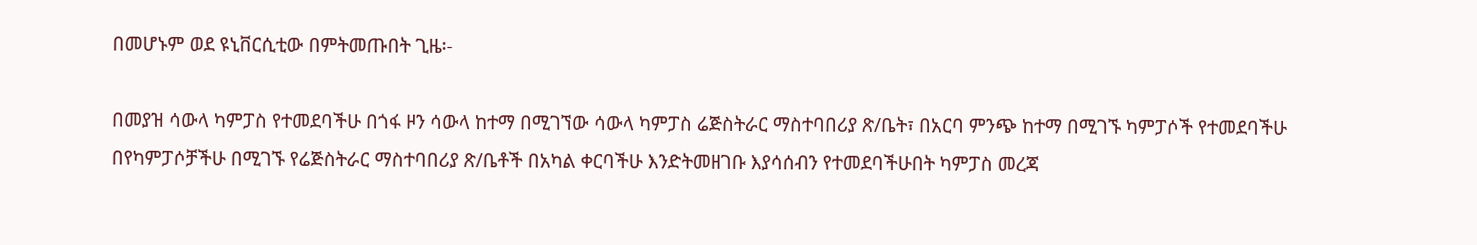በመሆኑም ወደ ዩኒቨርሲቲው በምትመጡበት ጊዜ፡-

በመያዝ ሳውላ ካምፓስ የተመደባችሁ በጎፋ ዞን ሳውላ ከተማ በሚገኘው ሳውላ ካምፓስ ሬጅስትራር ማስተባበሪያ ጽ/ቤት፣ በአርባ ምንጭ ከተማ በሚገኙ ካምፓሶች የተመደባችሁ በየካምፓሶቻችሁ በሚገኙ የሬጅስትራር ማስተባበሪያ ጽ/ቤቶች በአካል ቀርባችሁ እንድትመዘገቡ እያሳሰብን የተመደባችሁበት ካምፓስ መረጃ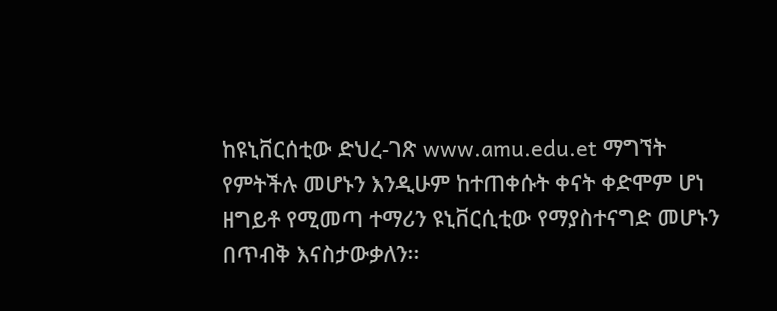ከዩኒቨርሰቲው ድህረ-ገጽ www.amu.edu.et ማግኘት የምትችሉ መሆኑን እንዲሁም ከተጠቀሱት ቀናት ቀድሞም ሆነ ዘግይቶ የሚመጣ ተማሪን ዩኒቨርሲቲው የማያስተናግድ መሆኑን በጥብቅ እናስታውቃለን፡፡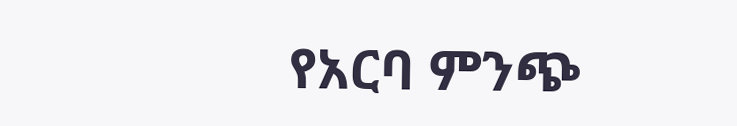የአርባ ምንጭ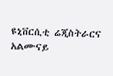ዩኒቨርሲቲ ሬጂስትራርና አልሙናይ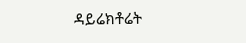ዳይሬክቶሬት